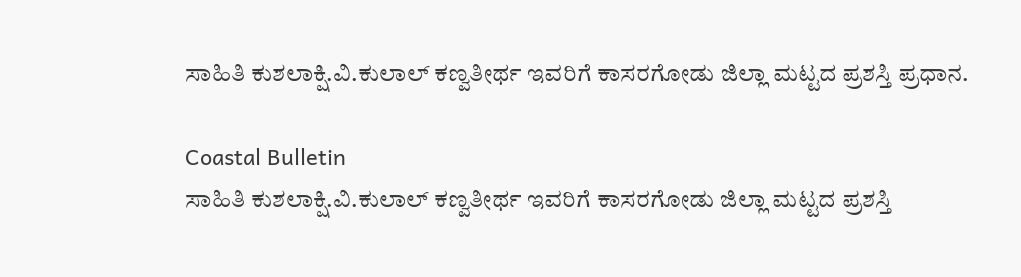ಸಾಹಿತಿ ಕುಶಲಾಕ್ಷಿ.ವಿ.ಕುಲಾಲ್ ಕಣ್ವತೀರ್ಥ ಇವರಿಗೆ ಕಾಸರಗೋಡು ಜಿಲ್ಲಾ ಮಟ್ಟದ ಪ್ರಶಸ್ತಿ ಪ್ರಧಾನ.

Coastal Bulletin
ಸಾಹಿತಿ ಕುಶಲಾಕ್ಷಿ.ವಿ.ಕುಲಾಲ್ ಕಣ್ವತೀರ್ಥ ಇವರಿಗೆ ಕಾಸರಗೋಡು ಜಿಲ್ಲಾ ಮಟ್ಟದ ಪ್ರಶಸ್ತಿ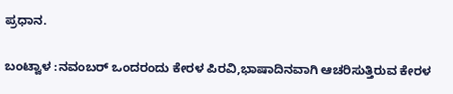ಪ್ರಧಾನ.

ಬಂಟ್ವಾಳ :ನವಂಬರ್ ಒಂದರಂದು ಕೇರಳ ಪಿರವಿ,ಭಾಷಾದಿನವಾಗಿ ಆಚರಿಸುತ್ತಿರುವ ಕೇರಳ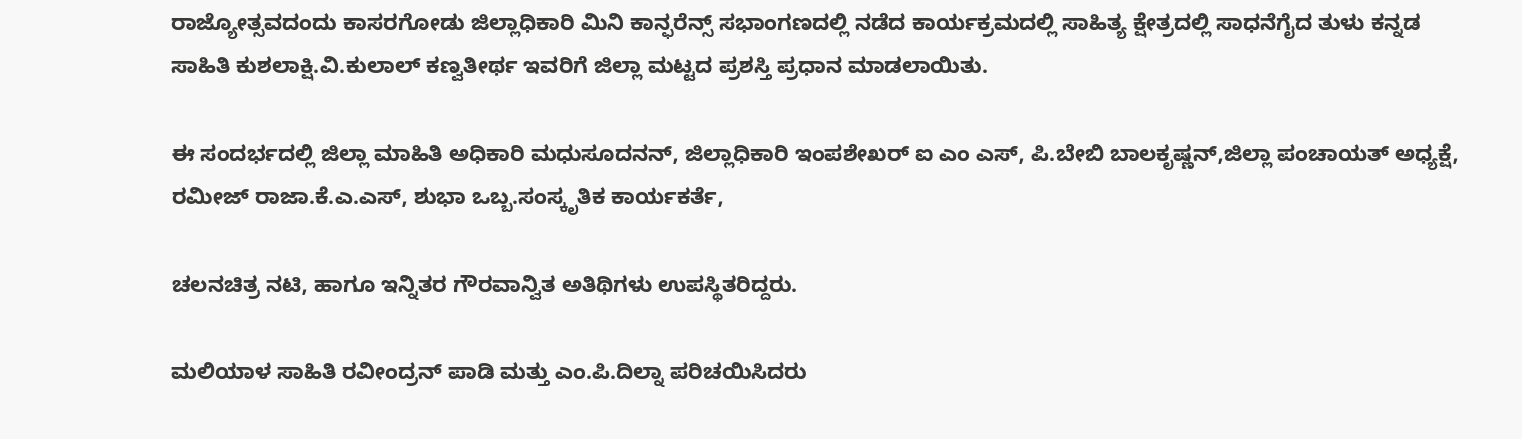ರಾಜ್ಯೋತ್ಸವದಂದು ಕಾಸರಗೋಡು ಜಿಲ್ಲಾಧಿಕಾರಿ ಮಿನಿ ಕಾನ್ಫರೆನ್ಸ್ ಸಭಾಂಗಣದಲ್ಲಿ ನಡೆದ ಕಾರ್ಯಕ್ರಮದಲ್ಲಿ ಸಾಹಿತ್ಯ ಕ್ಷೇತ್ರದಲ್ಲಿ ಸಾಧನೆಗೈದ ತುಳು ಕನ್ನಡ ಸಾಹಿತಿ ಕುಶಲಾಕ್ಷಿ.ವಿ.ಕುಲಾಲ್ ಕಣ್ವತೀರ್ಥ ಇವರಿಗೆ ಜಿಲ್ಲಾ ಮಟ್ಟದ ಪ್ರಶಸ್ತಿ ಪ್ರಧಾನ ಮಾಡಲಾಯಿತು.

ಈ ಸಂದರ್ಭದಲ್ಲಿ ಜಿಲ್ಲಾ ಮಾಹಿತಿ ಅಧಿಕಾರಿ ಮಧುಸೂದನನ್, ಜಿಲ್ಲಾಧಿಕಾರಿ ಇಂಪಶೇಖರ್ ಐ ಎಂ ಎಸ್, ಪಿ.ಬೇಬಿ ಬಾಲಕೃಷ್ಣನ್,ಜಿಲ್ಲಾ ಪಂಚಾಯತ್ ಅಧ್ಯಕ್ಷೆ, ರಮೀಜ್ ರಾಜಾ.ಕೆ.ಎ.ಎಸ್, ಶುಭಾ ಒಬ್ಬ.ಸಂಸ್ಕೃತಿಕ ಕಾರ್ಯಕರ್ತೆ,

ಚಲನಚಿತ್ರ ನಟಿ, ಹಾಗೂ ಇನ್ನಿತರ ಗೌರವಾನ್ವಿತ ಅತಿಥಿಗಳು ಉಪಸ್ಥಿತರಿದ್ದರು.

ಮಲಿಯಾಳ ಸಾಹಿತಿ ರವೀಂದ್ರನ್ ಪಾಡಿ ಮತ್ತು ಎಂ.ಪಿ.ದಿಲ್ನಾ ಪರಿಚಯಿಸಿದರು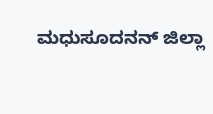ಮಧುಸೂದನನ್ ಜಿಲ್ಲಾ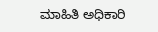ಮಾಹಿತಿ ಅಧಿಕಾರಿ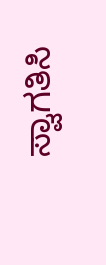ಸ್ವಾಗತಿಸಿ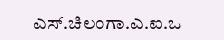ಎಸ್.ಚಿಲಂಗಾ.ಎ.ಐ.ಒ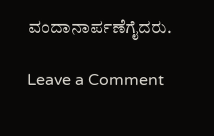ವಂದಾನಾರ್ಪಣೆಗೈದರು.

Leave a Comment